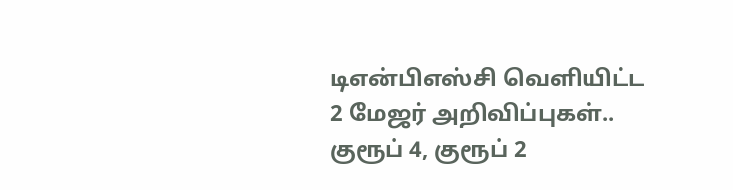டிஎன்பிஎஸ்சி வெளியிட்ட 2 மேஜர் அறிவிப்புகள்.. குரூப் 4, குரூப் 2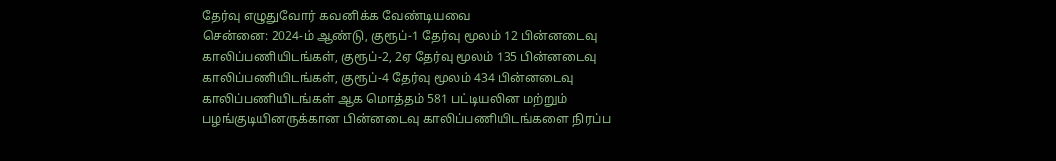தேர்வு எழுதுவோர் கவனிக்க வேண்டியவை
சென்னை: 2024-ம் ஆண்டு, குரூப்-1 தேர்வு மூலம் 12 பின்னடைவு காலிப்பணியிடங்கள், குரூப்-2, 2ஏ தேர்வு மூலம் 135 பின்னடைவு காலிப்பணியிடங்கள், குரூப்-4 தேர்வு மூலம் 434 பின்னடைவு காலிப்பணியிடங்கள் ஆக மொத்தம் 581 பட்டியலின மற்றும் பழங்குடியினருக்கான பின்னடைவு காலிப்பணியிடங்களை நிரப்ப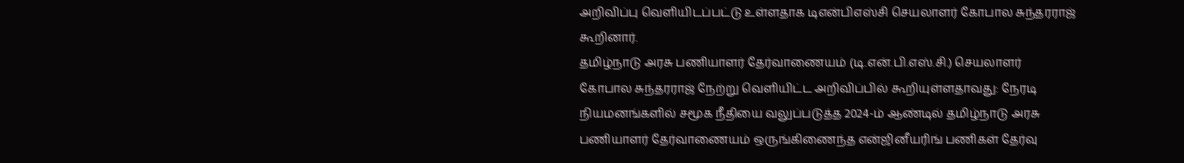அறிவிப்பு வெளியிடப்பட்டு உள்ளதாக டிஎன்பிஎஸ்சி செயலாளர் கோபால சுந்தரராஜ் கூறினார்.
தமிழ்நாடு அரசு பணியாளர் தேர்வாணையம் (டி.என்.பி.எஸ்.சி.) செயலாளர் கோபால சுந்தரராஜ் நேற்று வெளியிட்ட அறிவிப்பில் கூறியுள்ளதாவது: நேரடி நியமனங்களில் சமூக நீதியை வலுப்படுத்த 2024-ம் ஆண்டில் தமிழ்நாடு அரசு பணியாளர் தேர்வாணையம் ஒருங்கிணைந்த என்ஜினீயரிங் பணிகள் தேர்வு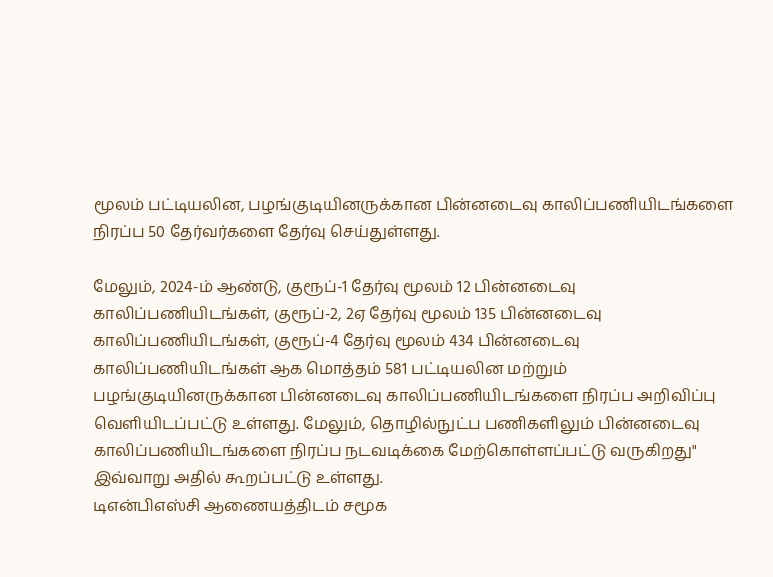மூலம் பட்டியலின, பழங்குடியினருக்கான பின்னடைவு காலிப்பணியிடங்களை நிரப்ப 50 தேர்வர்களை தேர்வு செய்துள்ளது.

மேலும், 2024-ம் ஆண்டு, குரூப்-1 தேர்வு மூலம் 12 பின்னடைவு காலிப்பணியிடங்கள், குரூப்-2, 2ஏ தேர்வு மூலம் 135 பின்னடைவு காலிப்பணியிடங்கள், குரூப்-4 தேர்வு மூலம் 434 பின்னடைவு காலிப்பணியிடங்கள் ஆக மொத்தம் 581 பட்டியலின மற்றும் பழங்குடியினருக்கான பின்னடைவு காலிப்பணியிடங்களை நிரப்ப அறிவிப்பு வெளியிடப்பட்டு உள்ளது. மேலும், தொழில்நுட்ப பணிகளிலும் பின்னடைவு காலிப்பணியிடங்களை நிரப்ப நடவடிக்கை மேற்கொள்ளப்பட்டு வருகிறது" இவ்வாறு அதில் கூறப்பட்டு உள்ளது.
டிஎன்பிஎஸ்சி ஆணையத்திடம் சமூக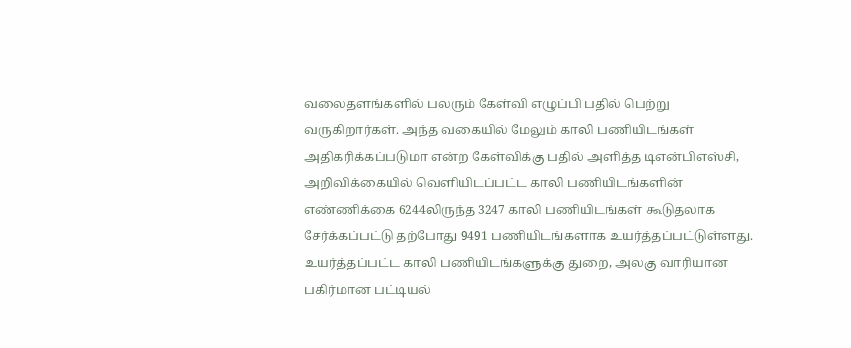வலைதளங்களில் பலரும் கேள்வி எழுப்பி பதில் பெற்று வருகிறார்கள். அந்த வகையில் மேலும் காலி பணியிடங்கள் அதிகரிக்கப்படுமா என்ற கேள்விக்கு பதில் அளித்த டிஎன்பிஎஸ்சி, அறிவிக்கையில் வெளியிடப்பட்ட காலி பணியிடங்களின் எண்ணிக்கை 6244லிருந்த 3247 காலி பணியிடங்கள் கூடுதலாக சேர்க்கப்பட்டு தற்போது 9491 பணியிடங்களாக உயர்த்தப்பட்டுள்ளது. உயர்த்தப்பட்ட காலி பணியிடங்களுக்கு துறை, அலகு வாரியான பகிர்மான பட்டியல்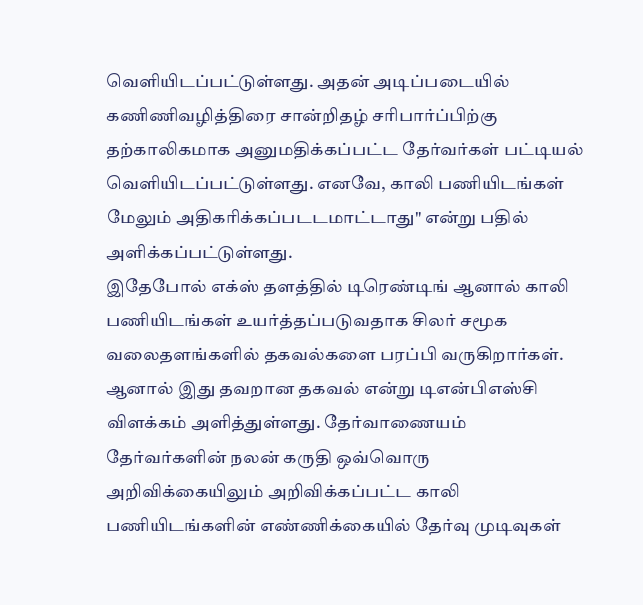வெளியிடப்பட்டுள்ளது. அதன் அடிப்படையில் கணிணிவழித்திரை சான்றிதழ் சரிபார்ப்பிற்கு தற்காலிகமாக அனுமதிக்கப்பட்ட தேர்வர்கள் பட்டியல் வெளியிடப்பட்டுள்ளது. எனவே, காலி பணியிடங்கள் மேலும் அதிகரிக்கப்படடமாட்டாது" என்று பதில் அளிக்கப்பட்டுள்ளது.
இதேபோல் எக்ஸ் தளத்தில் டிரெண்டிங் ஆனால் காலி பணியிடங்கள் உயர்த்தப்படுவதாக சிலர் சமூக வலைதளங்களில் தகவல்களை பரப்பி வருகிறார்கள். ஆனால் இது தவறான தகவல் என்று டிஎன்பிஎஸ்சி விளக்கம் அளித்துள்ளது. தேர்வாணையம் தேர்வர்களின் நலன் கருதி ஒவ்வொரு அறிவிக்கையிலும் அறிவிக்கப்பட்ட காலி பணியிடங்களின் எண்ணிக்கையில் தேர்வு முடிவுகள்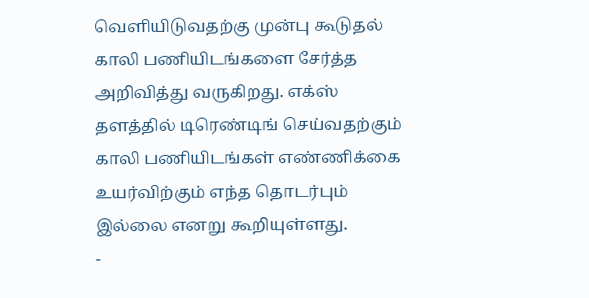வெளியிடுவதற்கு முன்பு கூடுதல் காலி பணியிடங்களை சேர்த்த அறிவித்து வருகிறது. எக்ஸ் தளத்தில் டிரெண்டிங் செய்வதற்கும் காலி பணியிடங்கள் எண்ணிக்கை உயர்விற்கும் எந்த தொடர்பும் இல்லை எனறு கூறியுள்ளது.
-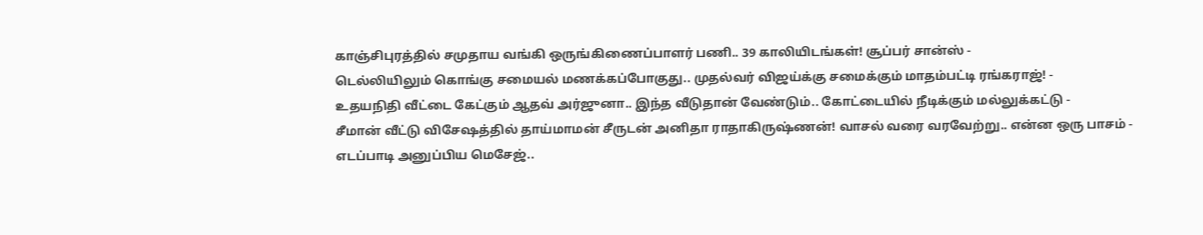காஞ்சிபுரத்தில் சமுதாய வங்கி ஒருங்கிணைப்பாளர் பணி.. 39 காலியிடங்கள்! சூப்பர் சான்ஸ் -
டெல்லியிலும் கொங்கு சமையல் மணக்கப்போகுது.. முதல்வர் விஜய்க்கு சமைக்கும் மாதம்பட்டி ரங்கராஜ்! -
உதயநிதி வீட்டை கேட்கும் ஆதவ் அர்ஜுனா.. இந்த வீடுதான் வேண்டும்.. கோட்டையில் நீடிக்கும் மல்லுக்கட்டு -
சீமான் வீட்டு விசேஷத்தில் தாய்மாமன் சீருடன் அனிதா ராதாகிருஷ்ணன்! வாசல் வரை வரவேற்று.. என்ன ஒரு பாசம் -
எடப்பாடி அனுப்பிய மெசேஜ்..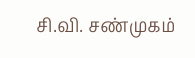சி.வி. சண்முகம்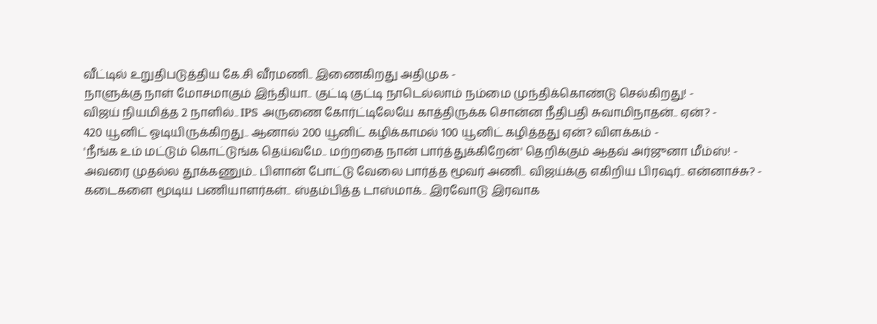வீட்டில் உறுதிபடுத்திய கே.சி வீரமணி.. இணைகிறது அதிமுக -
நாளுக்கு நாள் மோசமாகும் இந்தியா.. குட்டி குட்டி நாடெல்லாம் நம்மை முந்திக்கொண்டு செல்கிறது! -
விஜய் நியமித்த 2 நாளில்.. IPS அருணை கோர்ட்டிலேயே காத்திருக்க சொன்ன நீதிபதி சுவாமிநாதன்.. ஏன்? -
420 யூனிட் ஓடியிருக்கிறது.. ஆனால் 200 யூனிட் கழிக்காமல் 100 யூனிட் கழித்தது ஏன்? விளக்கம் -
'நீங்க உம் மட்டும் கொட்டுங்க தெய்வமே.. மற்றதை நான் பார்த்துக்கிறேன்' தெறிக்கும் ஆதவ் அர்ஜுனா மீம்ஸ்! -
அவரை முதல்ல தூக்கணும்.. பிளான் போட்டு வேலை பார்த்த மூவர் அணி.. விஜய்க்கு எகிறிய பிரஷர்.. என்னாச்சு? -
கடைகளை மூடிய பணியாளர்கள்.. ஸ்தம்பித்த டாஸ்மாக்.. இரவோடு இரவாக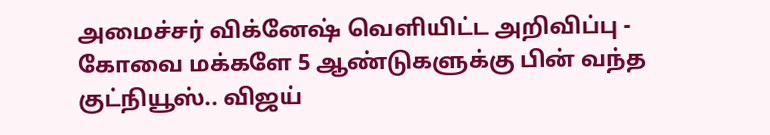அமைச்சர் விக்னேஷ் வெளியிட்ட அறிவிப்பு -
கோவை மக்களே 5 ஆண்டுகளுக்கு பின் வந்த குட்நியூஸ்.. விஜய்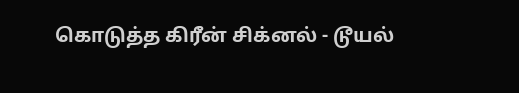கொடுத்த கிரீன் சிக்னல் - டூயல்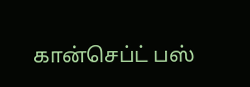கான்செப்ட் பஸ்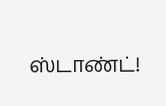ஸ்டாண்ட்!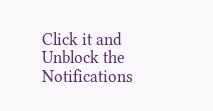Click it and Unblock the Notifications